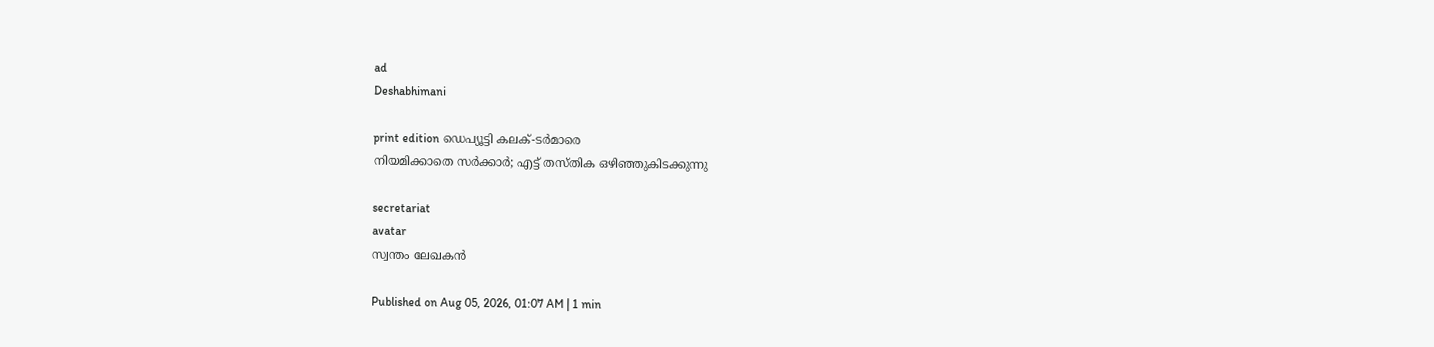ad
Deshabhimani

print edition ഡെപ്യൂട്ടി കലക്-ടർമാരെ
നിയമിക്കാതെ സർക്കാർ; എട്ട്‌ തസ്‌തിക ഒഴിഞ്ഞുകിടക്കുന്നു

secretariat
avatar
സ്വന്തം ലേഖകൻ

Published on Aug 05, 2026, 01:07 AM | 1 min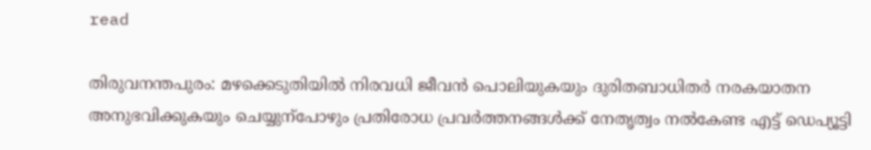read

തിരുവനന്തപുരം: മഴക്കെടുതിയിൽ നിരവധി ജീവൻ പൊലിയുകയും ദുരിതബാധിതർ നരകയാതന അനുഭവിക്കുകയും ചെയ്യുന്പോഴും പ്രതിരോധ പ്രവർത്തനങ്ങൾക്ക്‌ നേതൃത്വം നൽകേണ്ട എട്ട്‌ ഡെപ്യൂട്ടി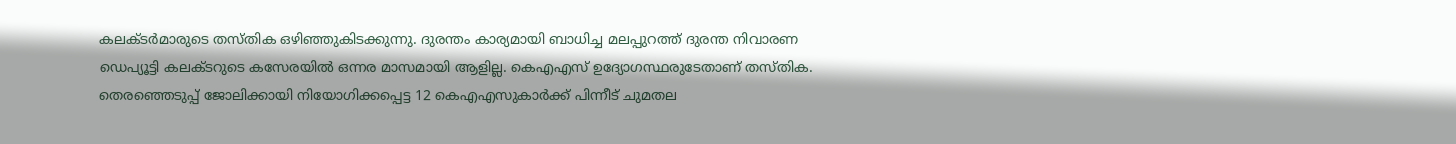കലക്ടർമാരുടെ തസ്‌തിക ഒഴിഞ്ഞുകിടക്കുന്നു. ദുരന്തം കാര്യമായി ബാധിച്ച മലപ്പുറത്ത്‌ ദുരന്ത നിവാരണ ഡെപ്യൂട്ടി കലക്ടറുടെ കസേരയിൽ ഒന്നര മാസമായി ആളില്ല. കെഎഎസ്‌ ഉദ്യോഗസ്ഥരുടേതാണ്‌ തസ്‌തിക. തെരഞ്ഞെടുപ്പ്‌ ജോലിക്കായി നിയോഗിക്കപ്പെട്ട 12 കെഎഎസുകാർക്ക്‌ പിന്നീട്‌ ചുമതല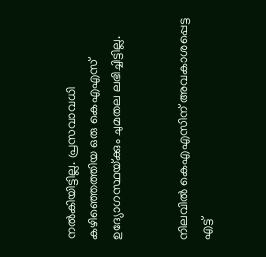നൽകിയിട്ടില്ല. പ്രസവാവധി കഴിഞ്ഞെത്തിയ ഒരു കെഎഎസ്‌ ഉദ്യോഗസ്ഥയ്‌ക്കും ചുമതല ലഭിച്ചിട്ടില്ല.


നിലവിൽ കെഎഎസിന്‌ അവകാശപ്പെട്ട എട്ട്‌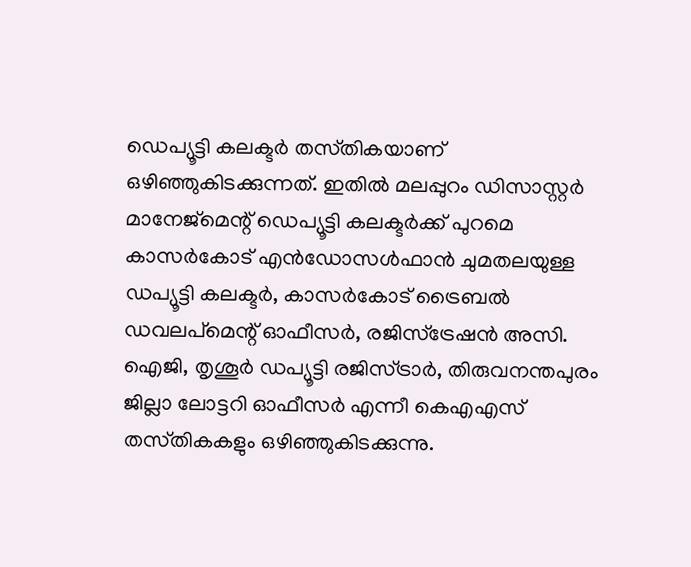ഡെപ്യൂട്ടി കലക്ടർ തസ്‌തികയാണ്‌ ഒഴിഞ്ഞുകിടക്കുന്നത്‌. ഇതിൽ മലപ്പുറം ഡിസാസ്റ്റർ മാനേജ്‌മെന്റ്‌ ഡെപ്യൂട്ടി കലക്ടർക്ക്‌ പുറമെ കാസർകോട്‌ എൻഡോസൾഫാൻ ചുമതലയുള്ള ഡപ്യൂട്ടി കലക്ടർ, കാസർകോട്‌ ട്രൈബൽ ഡവലപ്‌മെന്റ്‌ ഓഫീസർ, രജിസ്‌ട്രേഷൻ അസി. ഐജി, തൃശൂർ ഡപ്യൂട്ടി രജിസ്‌ട്രാർ, തിരുവനന്തപുരം ജില്ലാ ലോട്ടറി ഓഫീസർ എന്നീ കെഎഎസ്‌ തസ്‌തികകളും ഒഴിഞ്ഞുകിടക്കുന്നു.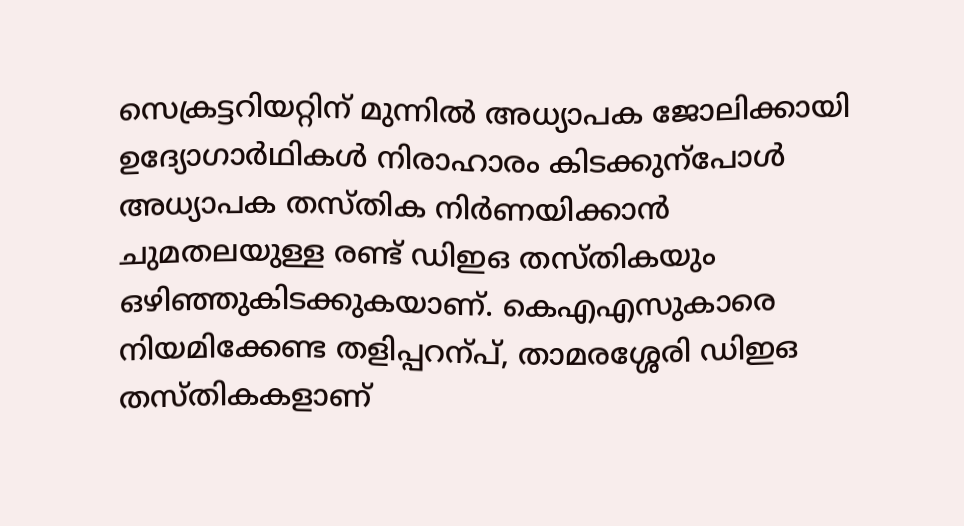സെക്രട്ടറിയറ്റിന്‌ മുന്നിൽ അധ്യാപക ജോലിക്കായി ഉദ്യോഗാർഥികൾ നിരാഹാരം കിടക്കുന്പോൾ അധ്യാപക തസ്‌തിക നിർണയിക്കാൻ ചുമതലയുള്ള രണ്ട്‌ ഡിഇഒ തസ്‌തികയും ഒഴിഞ്ഞുകിടക്കുകയാണ്‌. കെഎഎസുകാരെ നിയമിക്കേണ്ട തളിപ്പറന്പ്‌, താമരശ്ശേരി ഡിഇഒ തസ്‌തികകളാണ്‌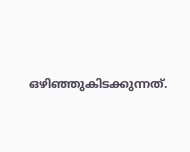ഒഴിഞ്ഞുകിടക്കുന്നത്‌.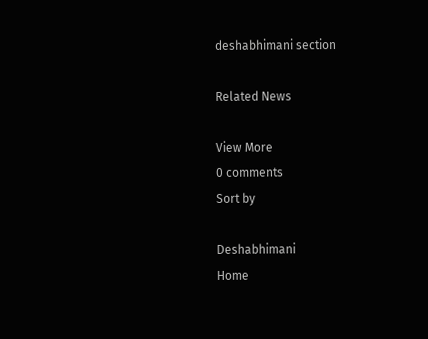deshabhimani section

Related News

View More
0 comments
Sort by

Deshabhimani
Home